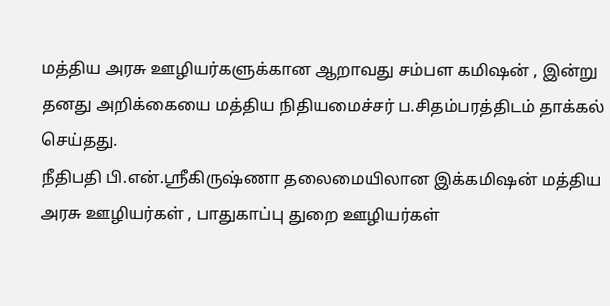மத்திய அரசு ஊழியர்களுக்கான ஆறாவது சம்பள கமிஷன் , இன்று தனது அறிக்கையை மத்திய நிதியமைச்சர் ப.சிதம்பரத்திடம் தாக்கல் செய்தது.
நீதிபதி பி.என்.ஸ்ரீகிருஷ்ணா தலைமையிலான இக்கமிஷன் மத்திய அரசு ஊழியர்கள் , பாதுகாப்பு துறை ஊழியர்கள்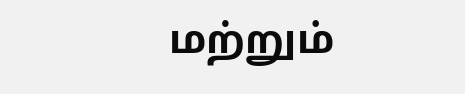மற்றும்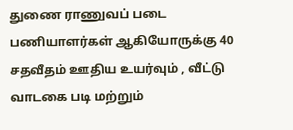துணை ராணுவப் படை பணியாளர்கள் ஆகியோருக்கு 40 சதவீதம் ஊதிய உயர்வும் , வீட்டு வாடகை படி மற்றும்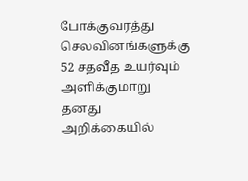போக்குவரத்து செலவினங்களுக்கு 52 சதவீத உயர்வும் அளிக்குமாறு தனது அறிக்கையில்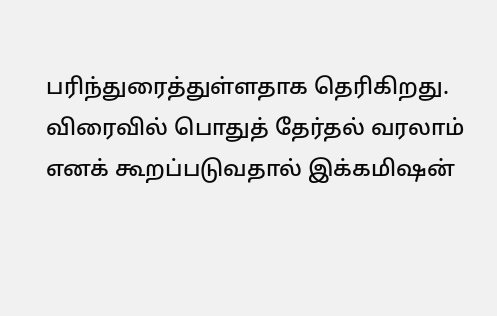பரிந்துரைத்துள்ளதாக தெரிகிறது.
விரைவில் பொதுத் தேர்தல் வரலாம் எனக் கூறப்படுவதால் இக்கமிஷன்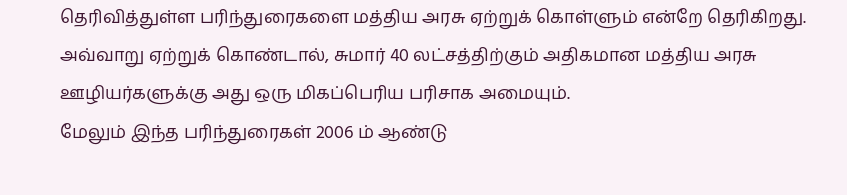தெரிவித்துள்ள பரிந்துரைகளை மத்திய அரசு ஏற்றுக் கொள்ளும் என்றே தெரிகிறது. அவ்வாறு ஏற்றுக் கொண்டால், சுமார் 40 லட்சத்திற்கும் அதிகமான மத்திய அரசு ஊழியர்களுக்கு அது ஒரு மிகப்பெரிய பரிசாக அமையும்.
மேலும் இந்த பரிந்துரைகள் 2006 ம் ஆண்டு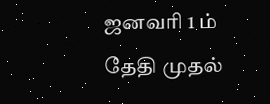ஜனவரி 1 ம் தேதி முதல்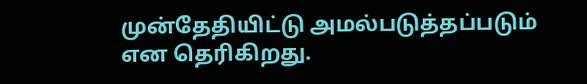முன்தேதியிட்டு அமல்படுத்தப்படும் என தெரிகிறது.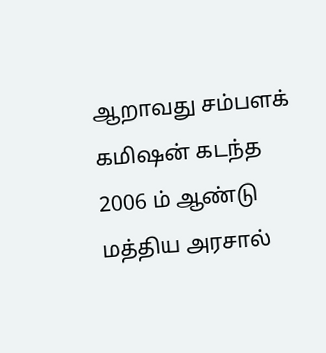ஆறாவது சம்பளக் கமிஷன் கடந்த 2006 ம் ஆண்டு மத்திய அரசால்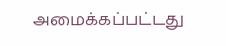அமைக்கப்பட்டது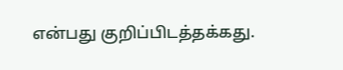என்பது குறிப்பிடத்தக்கது.